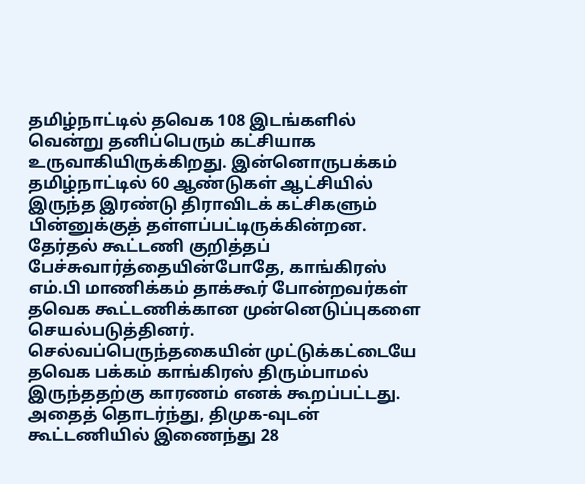தமிழ்நாட்டில் தவெக 108 இடங்களில் வென்று தனிப்பெரும் கட்சியாக உருவாகியிருக்கிறது. இன்னொருபக்கம் தமிழ்நாட்டில் 60 ஆண்டுகள் ஆட்சியில் இருந்த இரண்டு திராவிடக் கட்சிகளும் பின்னுக்குத் தள்ளப்பட்டிருக்கின்றன. தேர்தல் கூட்டணி குறித்தப் பேச்சுவார்த்தையின்போதே, காங்கிரஸ் எம்.பி மாணிக்கம் தாக்கூர் போன்றவர்கள் தவெக கூட்டணிக்கான முன்னெடுப்புகளை செயல்படுத்தினர். செல்வப்பெருந்தகையின் முட்டுக்கட்டையே தவெக பக்கம் காங்கிரஸ் திரும்பாமல் இருந்ததற்கு காரணம் எனக் கூறப்பட்டது. அதைத் தொடர்ந்து, திமுக-வுடன் கூட்டணியில் இணைந்து 28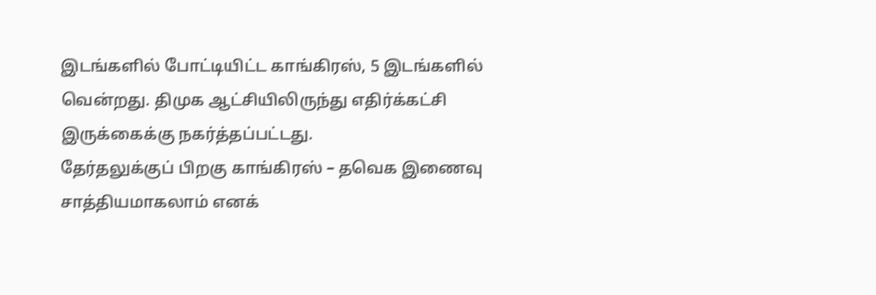இடங்களில் போட்டியிட்ட காங்கிரஸ், 5 இடங்களில் வென்றது. திமுக ஆட்சியிலிருந்து எதிர்க்கட்சி இருக்கைக்கு நகர்த்தப்பட்டது.
தேர்தலுக்குப் பிறகு காங்கிரஸ் – தவெக இணைவு சாத்தியமாகலாம் எனக்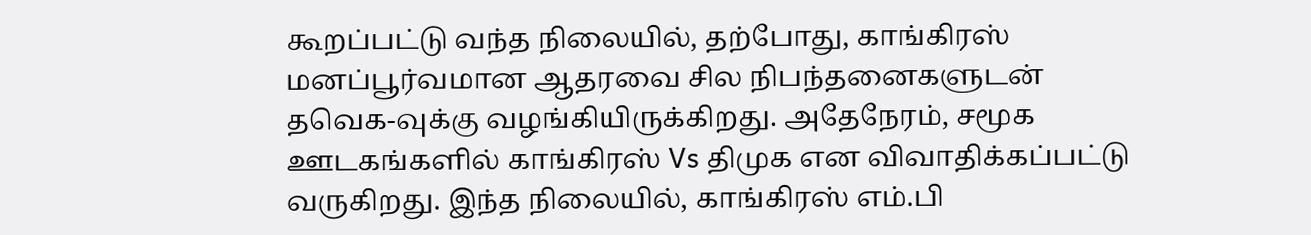கூறப்பட்டு வந்த நிலையில், தற்போது, காங்கிரஸ் மனப்பூர்வமான ஆதரவை சில நிபந்தனைகளுடன் தவெக-வுக்கு வழங்கியிருக்கிறது. அதேநேரம், சமூக ஊடகங்களில் காங்கிரஸ் Vs திமுக என விவாதிக்கப்பட்டு வருகிறது. இந்த நிலையில், காங்கிரஸ் எம்.பி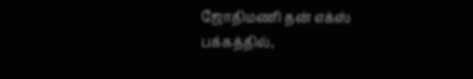ஜோதிமணி தன் எக்ஸ் பக்கத்தில்,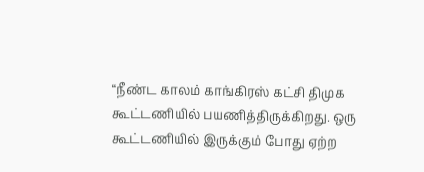“நீண்ட காலம் காங்கிரஸ் கட்சி திமுக கூட்டணியில் பயணித்திருக்கிறது. ஒரு கூட்டணியில் இருக்கும் போது ஏற்ற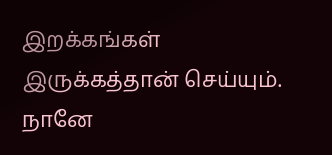இறக்கங்கள் இருக்கத்தான் செய்யும். நானே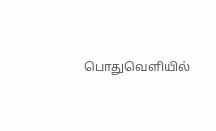பொதுவெளியில்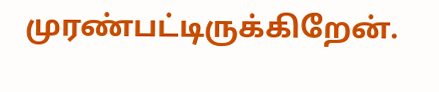முரண்பட்டிருக்கிறேன்.